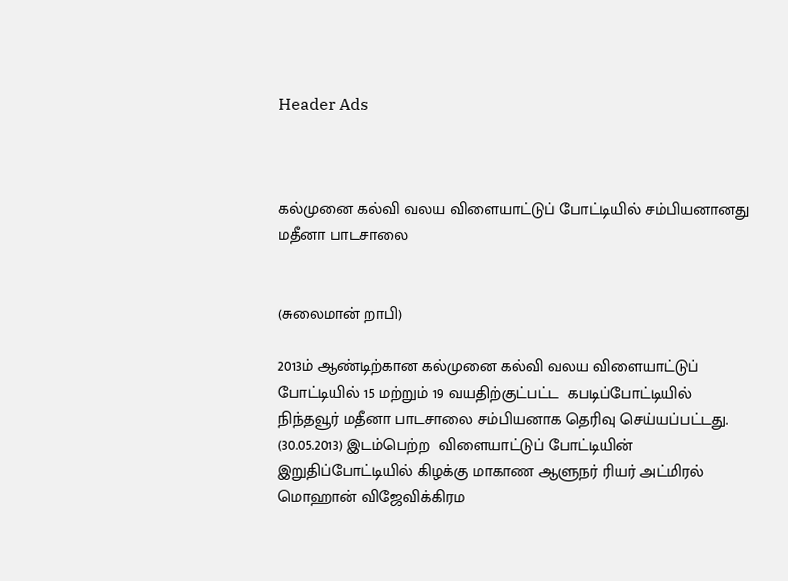Header Ads



கல்முனை கல்வி வலய விளையாட்டுப் போட்டியில் சம்பியனானது மதீனா பாடசாலை


(சுலைமான் றாபி)

2013ம் ஆண்டிற்கான கல்முனை கல்வி வலய விளையாட்டுப் போட்டியில் 15 மற்றும் 19 வயதிற்குட்பட்ட  கபடிப்போட்டியில் நிந்தவூர் மதீனா பாடசாலை சம்பியனாக தெரிவு செய்யப்பட்டது. (30.05.2013) இடம்பெற்ற  விளையாட்டுப் போட்டியின் இறுதிப்போட்டியில் கிழக்கு மாகாண ஆளுநர் ரியர் அட்மிரல் மொஹான் விஜேவிக்கிரம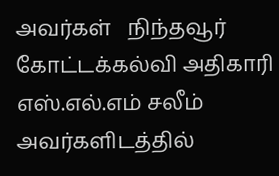அவர்கள்   நிந்தவூர் கோட்டக்கல்வி அதிகாரி எஸ்.எல்.எம் சலீம் அவர்களிடத்தில்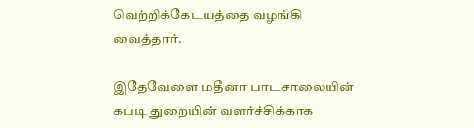வெற்றிக்கேடயத்தை வழங்கி வைத்தார்.

இதேவேளை மதீனா பாடசாலையின் கபடி துறையின் வளர்ச்சிக்காக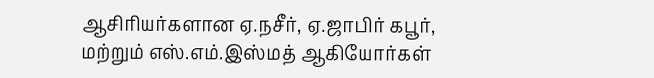ஆசிரியர்களான ஏ.நசீர், ஏ.ஜாபிர் கபூர், மற்றும் எஸ்.எம்.இஸ்மத் ஆகியோர்கள்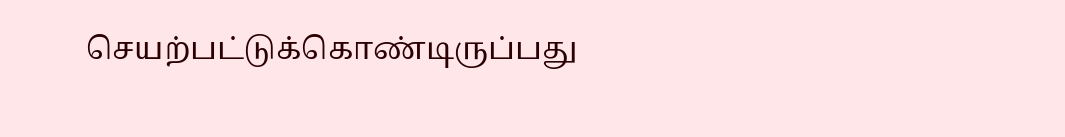செயற்பட்டுக்கொண்டிருப்பது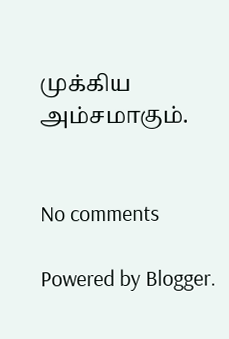முக்கிய அம்சமாகும்.


No comments

Powered by Blogger.